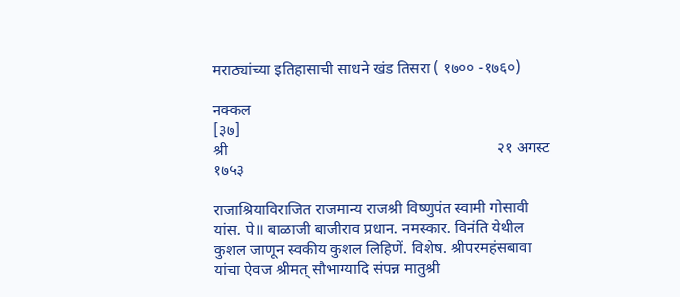मराठ्यांच्या इतिहासाची साधने खंड तिसरा ( १७०० -१७६०)

नक्कल
[३७]                                                                               श्री                                                                     २१ अगस्ट १७५३

राजाश्रियाविराजित राजमान्य राजश्री विष्णुपंत स्वामी गोसावी यांस. पे॥ बाळाजी बाजीराव प्रधान. नमस्कार. विनंति येथील कुशल जाणून स्वकीय कुशल लिहिणें. विशेष. श्रीपरमहंसबावा यांचा ऐवज श्रीमत् सौभाग्यादि संपन्न मातुश्री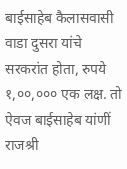बाईसाहेब कैलासवासी वाडा दुसरा यांचे सरकरांत होता, रुपये १,००,००० एक लक्ष. तो ऐवज बाईसाहेब यांणीं राजश्री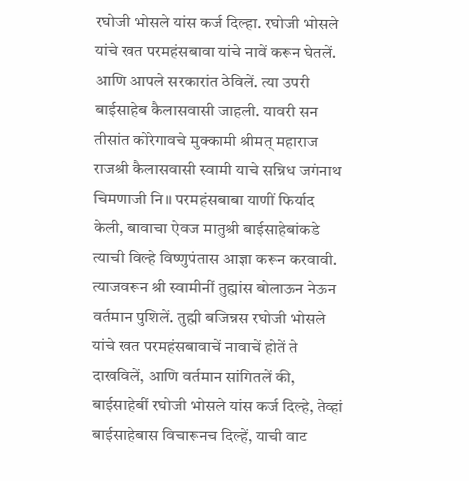रघोजी भोसले यांस कर्ज दिल्हा. रघोजी भोसले यांचे खत परमहंसबावा यांचे नावें करून घेतलें. आणि आपले सरकारांत ठेविलें. त्या उपरी बाईसाहेब कैलासवासी जाहली. यावरी सन तीसांत कोरेगावचे मुक्कामी श्रीमत् महाराज राजश्री कैलासवासी स्वामी याचे सन्निध जगंनाथ चिमणाजी नि॥ परमहंसबाबा याणीं फिर्याद केली, बावाचा ऐवज मातुश्री बाईसाहेबांकडे त्याची विल्हे विष्णुपंतास आज्ञा करून करवावी. त्याजवरून श्री स्वामीनीं तुह्मांस बोलाऊन नेऊन वर्तमान पुशिलें. तुह्मी बजिन्नस रघोजी भोसले यांचे खत परमहंसबावाचें नावाचें होतें ते दाखविलें, आणि वर्तमान सांगितलें की, बाईसाहेबीं रघोजी भोसले यांस कर्ज दिल्हे, तेव्हां बाईसाहेबास विचारूनच दिल्हें, याची वाट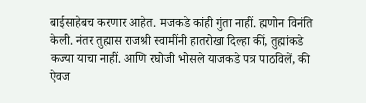बाईसाहेबच करणार आहेत. मजकडे कांही गुंता नाहीं. ह्मणोन विनंति केली. नंतर तुह्मास राजश्री स्वामींनी हातरोखा दिल्हा कीं, तुह्मांकडे कज्या याचा नाहीं. आणि रघोजी भोसले याजकडे पत्र पाठविलें, की ऐवज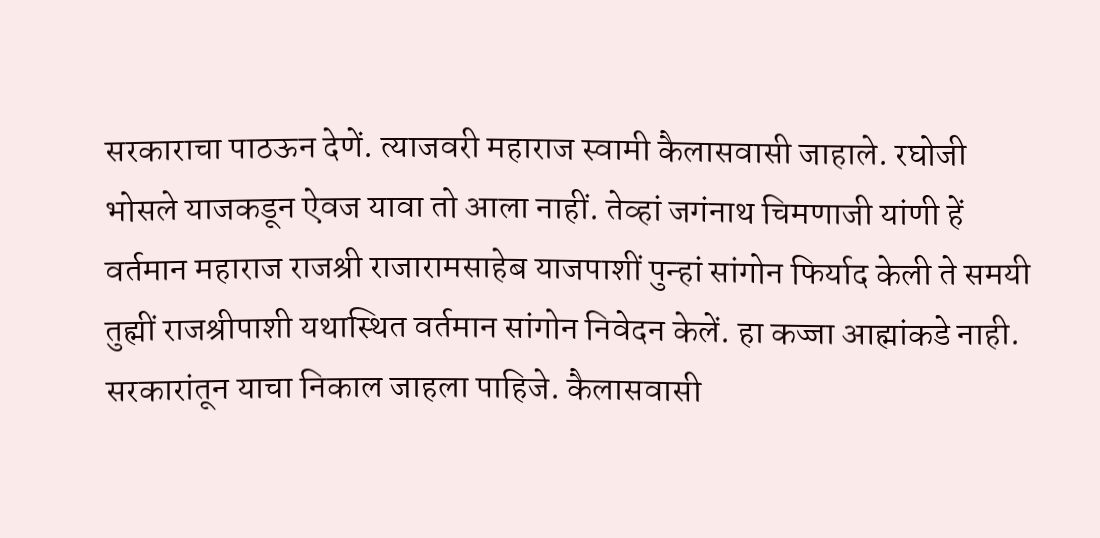सरकाराचा पाठऊन देणें. त्याजवरी महाराज स्वामी कैलासवासी जाहाले. रघोजी भोसले याजकडून ऐवज यावा तो आला नाहीं. तेव्हां जगंनाथ चिमणाजी यांणी हें वर्तमान महाराज राजश्री राजारामसाहेब याजपाशीं पुन्हां सांगोन फिर्याद केली ते समयी तुह्मीं राजश्रीपाशी यथास्थित वर्तमान सांगोन निवेदन केलें. हा कज्जा आह्मांकडे नाही. सरकारांतून याचा निकाल जाहला पाहिजे. कैलासवासी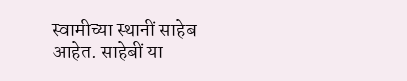स्वामीच्या स्थानीं साहेब आहेत. साहेबीं या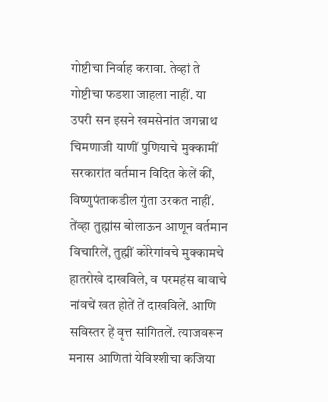गोष्टीचा निर्वाह करावा. तेव्हां ते गोष्टीचा फडशा जाहला नाहीं. या उपरी सन इसने खमसेनांत जगन्नाथ चिमणाजी याणीं पुणियाचे मुक्कामीं सरकारांत वर्तमान विदित केलें कीं, विष्णुपंताकडील गुंता उरकत नाहीं. तेंव्हा तुह्मांस बोलाऊन आणून वर्तमान विचारिलें, तुह्मीं कोरेगांवचे मुक्कामचे हातरोखे दाखविले, व परमहंस बावाचे नांवचें खत होतें तें दाखविलें. आणि सविस्तर हें वृत्त सांगितलें. त्याजवरून मनास आणितां येविश्शीचा कजिया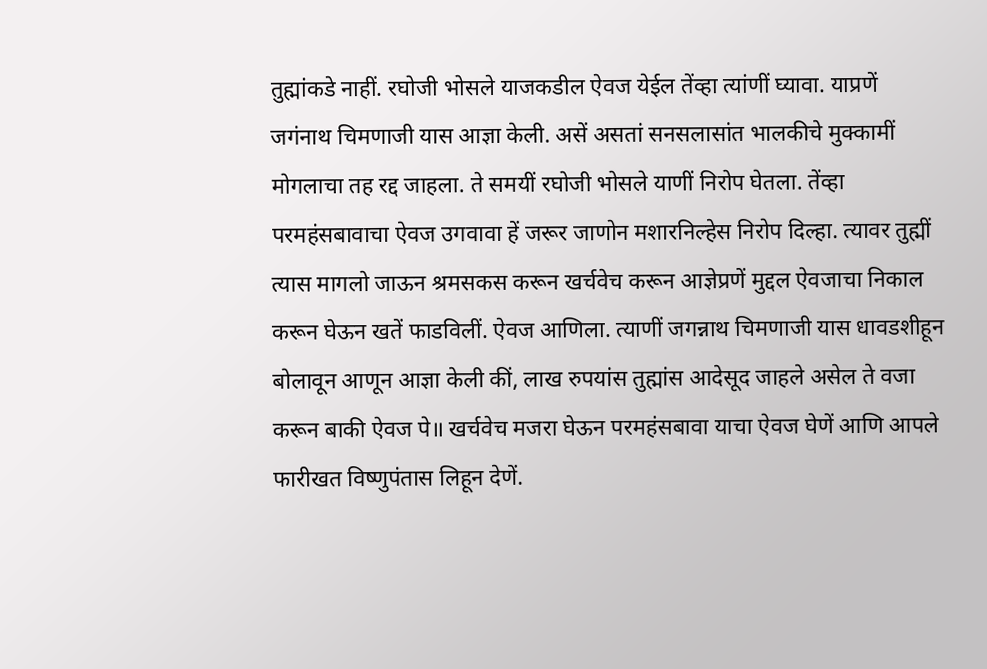तुह्मांकडे नाहीं. रघोजी भोसले याजकडील ऐवज येईल तेंव्हा त्यांणीं घ्यावा. याप्रणें जगंनाथ चिमणाजी यास आज्ञा केली. असें असतां सनसलासांत भालकीचे मुक्कामीं मोगलाचा तह रद्द जाहला. ते समयीं रघोजी भोसले याणीं निरोप घेतला. तेंव्हा परमहंसबावाचा ऐवज उगवावा हें जरूर जाणोन मशारनिल्हेस निरोप दिल्हा. त्यावर तुह्मीं त्यास मागलो जाऊन श्रमसकस करून खर्चवेच करून आज्ञेप्रणें मुद्दल ऐवजाचा निकाल करून घेऊन खतें फाडविलीं. ऐवज आणिला. त्याणीं जगन्नाथ चिमणाजी यास धावडशीहून बोलावून आणून आज्ञा केली कीं, लाख रुपयांस तुह्मांस आदेसूद जाहले असेल ते वजा करून बाकी ऐवज पे॥ खर्चवेच मजरा घेऊन परमहंसबावा याचा ऐवज घेणें आणि आपले फारीखत विष्णुपंतास लिहून देणें.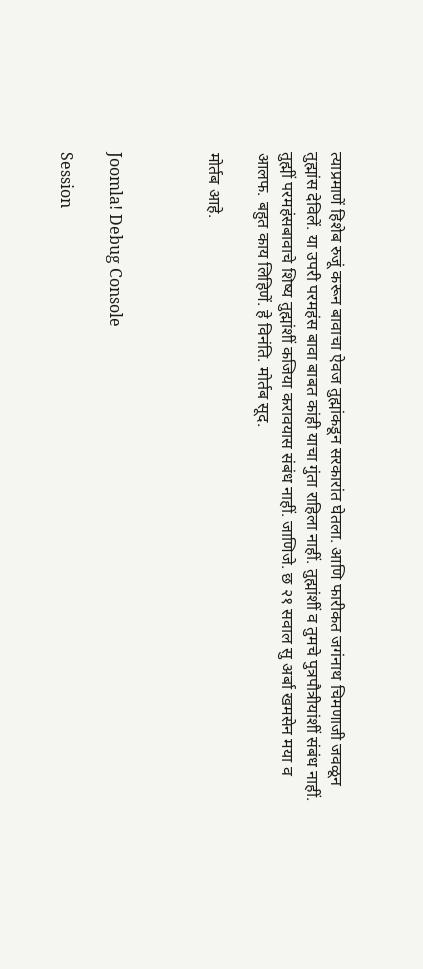त्याप्रमाणें हिशेब रुजूं करून बावाचा ऐवज तुह्मांकडून सरकारांत घेतला. आणि फारीकत जगंनाथ चिमणाजी जवळून तुह्मांस देविलें. या उपरी परमहंस बावा बाबत कांही याचा गुंता राहिला नाहीं. तुह्मांशीं व तुमचे पुत्रपौत्रीयांशीं संबंध नाहीं. तुह्मीं परमहंसबावाचे शिष्य तुह्मांशीं कजिया करावयास संबंध नाहीं. जाणिजे. छ २१ सवाल सु अर्बा खमसेन मया व आलफ. बहुत काय लिहिणें. हे विनंति. मोर्तब सूद.

मोर्तब आहे.



Joomla! Debug Console

Session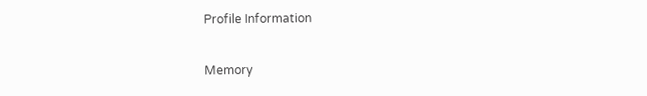Profile Information

Memory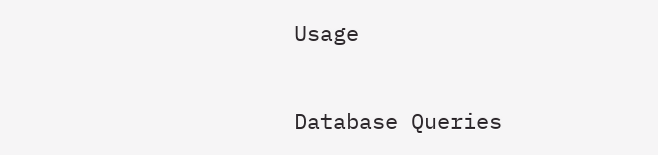Usage

Database Queries